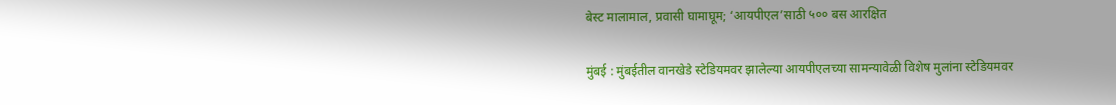बेस्ट मालामाल, प्रवासी घामाघूम; ‘आयपीएल’साठी ५०० बस आरक्षित

मुंबई : मुंबईतील वानखेडे स्टेडियमवर झालेल्या आयपीएलच्या सामन्यावेळी विशेष मुलांना स्टेडियमवर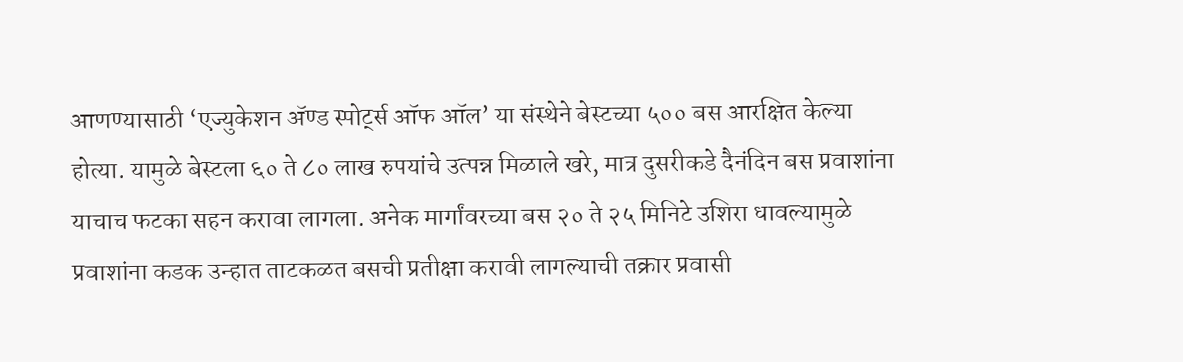आणण्यासाठी ‘एज्युकेशन ॲण्ड स्पोर्ट्स ऑफ ऑल’ या संस्थेने बेस्टच्या ५०० बस आरक्षित केल्या होत्या. यामुळे बेस्टला ६० ते ८० लाख रुपयांचे उत्पन्न मिळाले खरे, मात्र दुसरीकडे दैनंदिन बस प्रवाशांना याचाच फटका सहन करावा लागला. अनेक मार्गांवरच्या बस २० ते २५ मिनिटे उशिरा धावल्यामुळे प्रवाशांना कडक उन्हात ताटकळत बसची प्रतीक्षा करावी लागल्याची तक्रार प्रवासी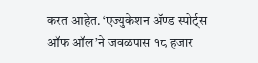करत आहेत. ‘एज्युकेशन ॲण्ड स्पोर्ट्स ऑफ ऑल’ने जवळपास १८ हजार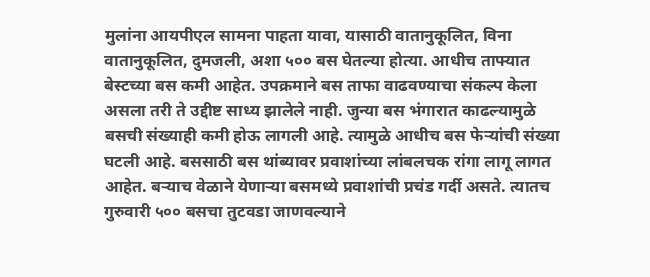मुलांना आयपीएल सामना पाहता यावा, यासाठी वातानुकूलित, विना वातानुकूलित, दुमजली, अशा ५०० बस घेतल्या होत्या. आधीच ताफ्यात बेस्टच्या बस कमी आहेत. उपक्रमाने बस ताफा वाढवण्याचा संकल्प केला असला तरी ते उद्दीष्ट साध्य झालेले नाही. जुन्या बस भंगारात काढल्यामुळे बसची संख्याही कमी होऊ लागली आहे. त्यामुळे आधीच बस फेऱ्यांची संख्या घटली आहे. बससाठी बस थांब्यावर प्रवाशांच्या लांबलचक रांगा लागू लागत आहेत. बऱ्याच वेळाने येणाऱ्या बसमध्ये प्रवाशांची प्रचंड गर्दी असते. त्यातच गुरुवारी ५०० बसचा तुटवडा जाणवल्याने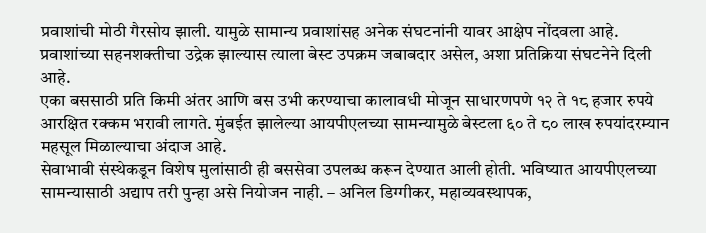प्रवाशांची मोठी गैरसोय झाली. यामुळे सामान्य प्रवाशांसह अनेक संघटनांनी यावर आक्षेप नोंदवला आहे. प्रवाशांच्या सहनशक्तीचा उद्रेक झाल्यास त्याला बेस्ट उपक्रम जबाबदार असेल, अशा प्रतिक्रिया संघटनेने दिली आहे.
एका बससाठी प्रति किमी अंतर आणि बस उभी करण्याचा कालावधी मोजून साधारणपणे १२ ते १८ हजार रुपये आरक्षित रक्कम भरावी लागते. मुंबईत झालेल्या आयपीएलच्या सामन्यामुळे बेस्टला ६० ते ८० लाख रुपयांदरम्यान महसूल मिळाल्याचा अंदाज आहे.
सेवाभावी संस्थेकडून विशेष मुलांसाठी ही बससेवा उपलब्ध करून देण्यात आली होती. भविष्यात आयपीएलच्या सामन्यासाठी अद्याप तरी पुन्हा असे नियोजन नाही. – अनिल डिग्गीकर, महाव्यवस्थापक,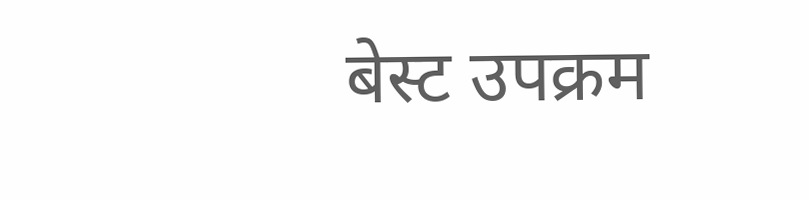बेस्ट उपक्रम